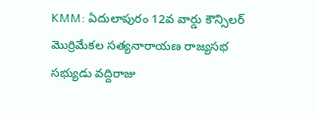KMM: ఏదులాపురం 12వ వార్డు కౌన్సిలర్ మొర్రిమేకల సత్యనారాయణ రాజ్యసభ సభ్యుడు వద్దిరాజు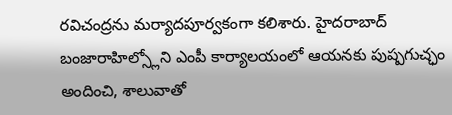రవిచంద్రను మర్యాదపూర్వకంగా కలిశారు. హైదరాబాద్ బంజారాహిల్స్లోని ఎంపీ కార్యాలయంలో ఆయనకు పుష్పగుచ్ఛం అందించి, శాలువాతో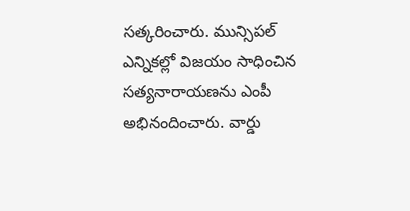సత్కరించారు. మున్సిపల్ ఎన్నికల్లో విజయం సాధించిన సత్యనారాయణను ఎంపీ అభినందించారు. వార్డు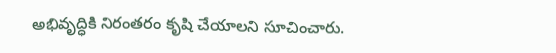అభివృద్ధికి నిరంతరం కృషి చేయాలని సూచించారు.